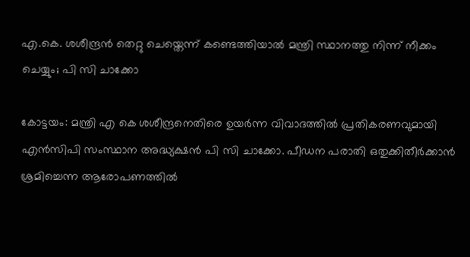എ.കെ. ശശീന്ദ്രൻ തെറ്റു ചെയ്തെന്ന് കണ്ടെത്തിയാൽ മന്ത്രി സ്ഥാനത്തു നിന്ന് നീക്കം ചെയ്യും; പി സി ചാക്കോ

കോട്ടയം: മന്ത്രി എ കെ ശശീന്ദ്രനെതിരെ ഉയർന്ന വിവാദത്തിൽ പ്രതികരണവുമായി എൻസിപി സംസ്ഥാന അദ്ധ്യക്ഷൻ പി സി ചാക്കോ. പീഡന പരാതി ഒതുക്കിതീർക്കാൻ ശ്രമിച്ചെന്ന ആരോപണത്തിൽ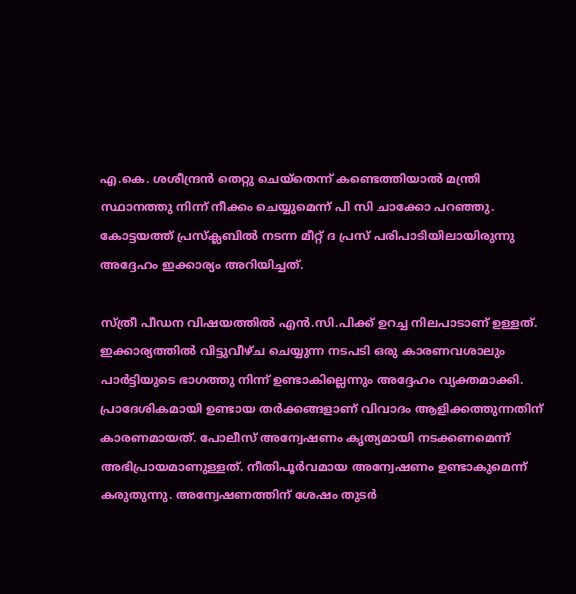എ.കെ. ശശീന്ദ്രൻ തെറ്റു ചെയ്തെന്ന് കണ്ടെത്തിയാൽ മന്ത്രി സ്ഥാനത്തു നിന്ന് നീക്കം ചെയ്യുമെന്ന് പി സി ചാക്കോ പറഞ്ഞു. കോട്ടയത്ത് പ്രസ്‌ക്ലബിൽ നടന്ന മീറ്റ് ദ പ്രസ് പരിപാടിയിലായിരുന്നു അദ്ദേഹം ഇക്കാര്യം അറിയിച്ചത്.

സ്ത്രീ പീഡന വിഷയത്തിൽ എൻ.സി.പിക്ക് ഉറച്ച നിലപാടാണ് ഉള്ളത്. ഇക്കാര്യത്തിൽ വിട്ടുവീഴ്ച ചെയ്യുന്ന നടപടി ഒരു കാരണവശാലും പാർട്ടിയുടെ ഭാഗത്തു നിന്ന് ഉണ്ടാകില്ലെന്നും അദ്ദേഹം വ്യക്തമാക്കി. പ്രാദേശികമായി ഉണ്ടായ തർക്കങ്ങളാണ് വിവാദം ആളിക്കത്തുന്നതിന് കാരണമായത്. പോലീസ് അന്വേഷണം കൃത്യമായി നടക്കണമെന്ന് അഭിപ്രായമാണുള്ളത്. നീതിപൂർവമായ അന്വേഷണം ഉണ്ടാകുമെന്ന് കരുതുന്നു. അന്വേഷണത്തിന് ശേഷം തുടർ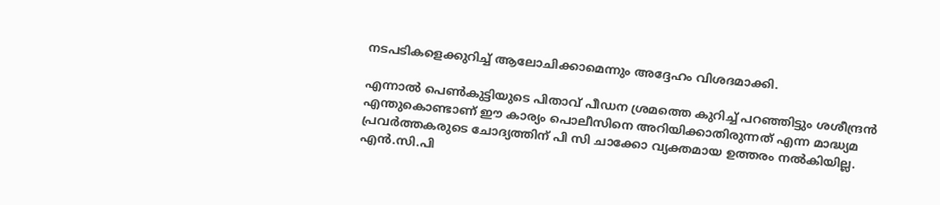നടപടികളെക്കുറിച്ച് ആലോചിക്കാമെന്നും അദ്ദേഹം വിശദമാക്കി.

എന്നാൽ പെൺകുട്ടിയുടെ പിതാവ് പീഡന ശ്രമത്തെ കുറിച്ച് പറഞ്ഞിട്ടും ശശീന്ദ്രൻ എന്തുകൊണ്ടാണ് ഈ കാര്യം പൊലീസിനെ അറിയിക്കാതിരുന്നത് എന്ന മാദ്ധ്യമ പ്രവർത്തകരുടെ ചോദ്യത്തിന് പി സി ചാക്കോ വ്യക്തമായ ഉത്തരം നൽകിയില്ല. എൻ.സി.പി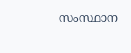സംസ്ഥാന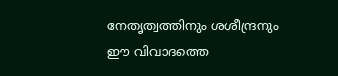നേതൃത്വത്തിനും ശശീന്ദ്രനും ഈ വിവാദത്തെ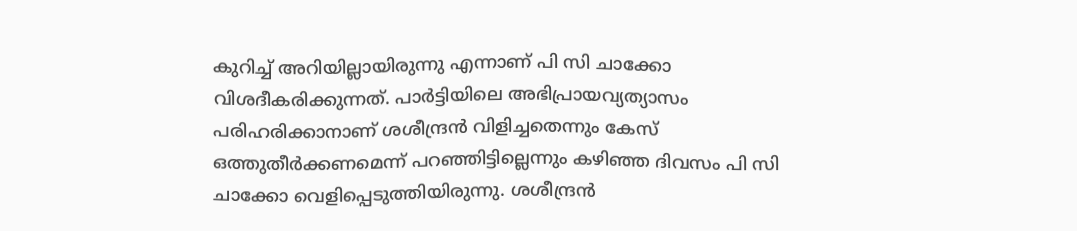കുറിച്ച് അറിയില്ലായിരുന്നു എന്നാണ് പി സി ചാക്കോ വിശദീകരിക്കുന്നത്. പാർട്ടിയിലെ അഭിപ്രായവ്യത്യാസം പരിഹരിക്കാനാണ് ശശീന്ദ്രൻ വിളിച്ചതെന്നും കേസ് ഒത്തുതീർക്കണമെന്ന് പറഞ്ഞിട്ടില്ലെന്നും കഴിഞ്ഞ ദിവസം പി സി ചാക്കോ വെളിപ്പെടുത്തിയിരുന്നു. ശശീന്ദ്രൻ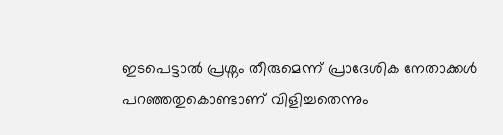ഇടപെട്ടാൽ പ്രശ്നം തീരുമെന്ന് പ്രാദേശിക നേതാക്കൾ പറഞ്ഞതുകൊണ്ടാണ് വിളിച്ചതെന്നും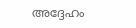അദ്ദേഹം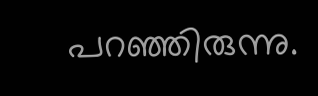പറഞ്ഞിരുന്നു.